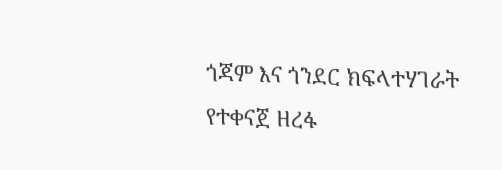ጎጃም እና ጎንደር ክፍላተሃገራት የተቀናጀ ዘረፋ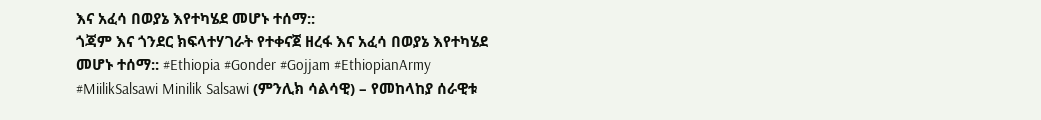እና አፈሳ በወያኔ እየተካሄደ መሆኑ ተሰማ::
ጎጃም እና ጎንደር ክፍላተሃገራት የተቀናጀ ዘረፋ እና አፈሳ በወያኔ እየተካሄደ መሆኑ ተሰማ:: #Ethiopia #Gonder #Gojjam #EthiopianArmy #MiilikSalsawi Minilik Salsawi (ምንሊክ ሳልሳዊ) – የመከላከያ ሰራዊቱ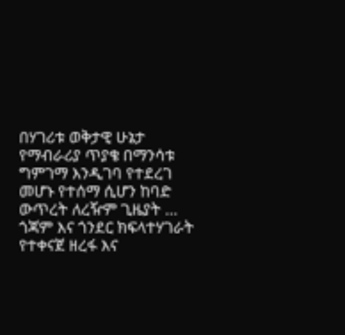በሃገሪቱ ወቅታዊ ሁኔታ የማብራሪያ ጥያቄ በማንሳቱ ግምገማ እንዲገባ የተደረገ መሆኑ የተሰማ ሲሆን ከባድ ውጥረት ለረዥም ጊዜያት …
ጎጃም እና ጎንደር ክፍላተሃገራት የተቀናጀ ዘረፋ እና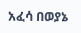አፈሳ በወያኔ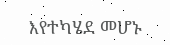እየተካሄደ መሆኑ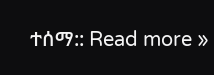ተሰማ:: Read more »